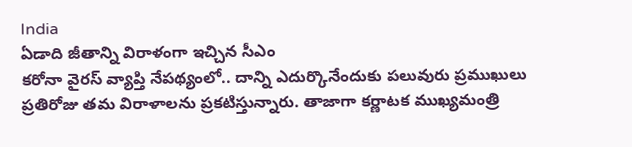India
ఏడాది జీతాన్ని విరాళంగా ఇచ్చిన సీఎం
కరోనా వైరస్ వ్యాప్తి నేపథ్యంలో.. దాన్ని ఎదుర్కొనేందుకు పలువురు ప్రముఖులు ప్రతిరోజు తమ విరాళాలను ప్రకటిస్తున్నారు. తాజాగా కర్ణాటక ముఖ్యమంత్రి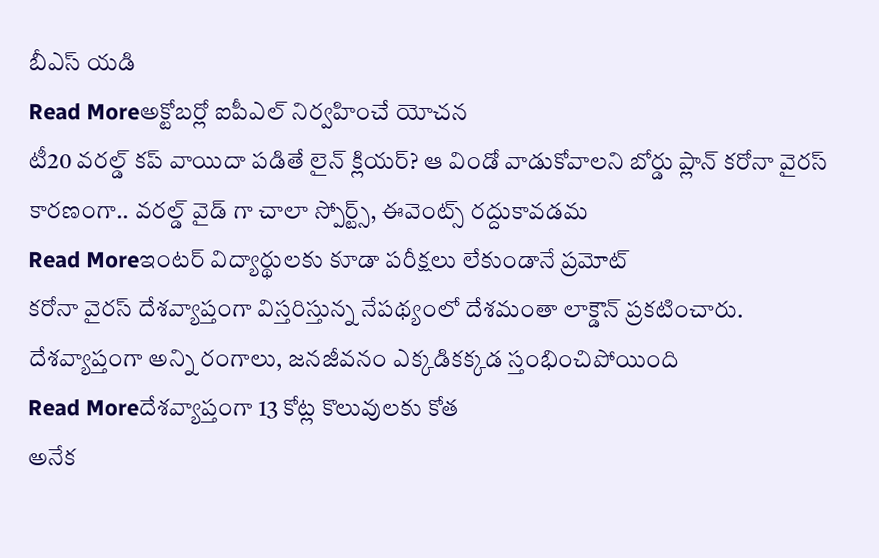బీఎస్ యడి
Read Moreఅక్టోబర్లో ఐపీఎల్ నిర్వహించే యోచన
టీ20 వరల్డ్ కప్ వాయిదా పడితే లైన్ క్లియర్? ఆ విండో వాడుకోవాలని బోర్డు ప్లాన్ కరోనా వైరస్ కారణంగా.. వరల్డ్ వైడ్ గా చాలా స్పోర్ట్స్, ఈవెంట్స్ రద్దుకావడమ
Read Moreఇంటర్ విద్యార్థులకు కూడా పరీక్షలు లేకుండానే ప్రమోట్
కరోనా వైరస్ దేశవ్యాప్తంగా విస్తరిస్తున్న నేపథ్యంలో దేశమంతా లాక్డౌన్ ప్రకటించారు. దేశవ్యాప్తంగా అన్ని రంగాలు, జనజీవనం ఎక్కడికక్కడ స్తంభించిపోయింది
Read Moreదేశవ్యాప్తంగా 13 కోట్ల కొలువులకు కోత
అనేక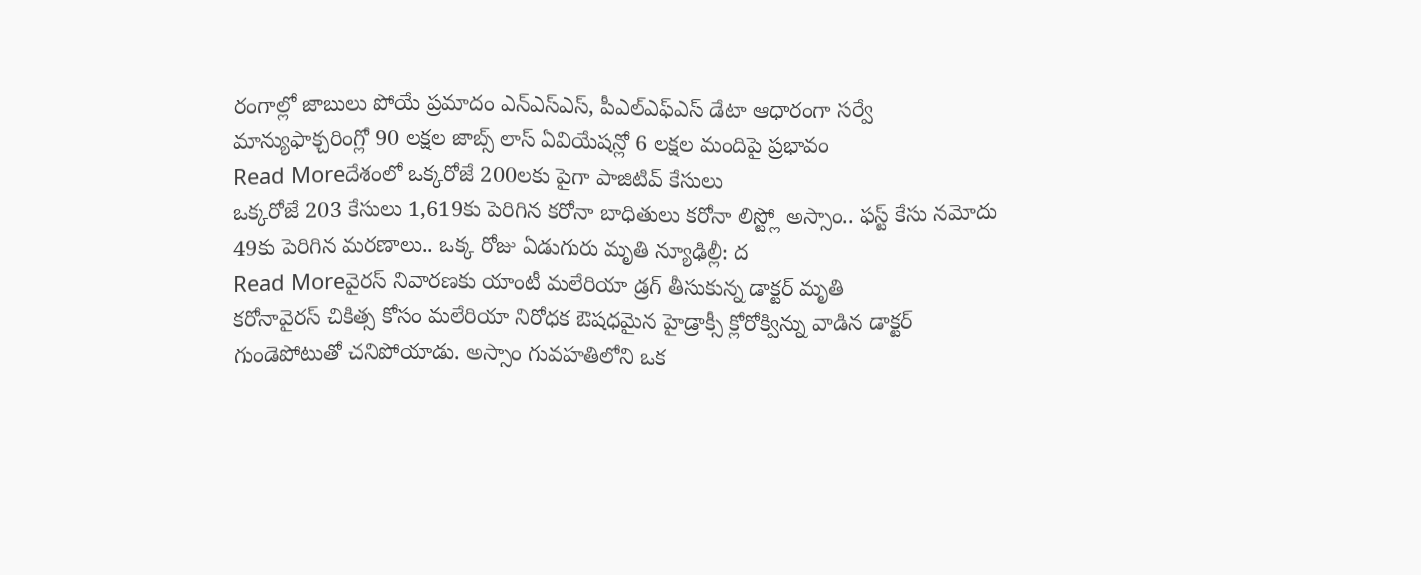రంగాల్లో జాబులు పోయే ప్రమాదం ఎన్ఎస్ఎస్, పీఎల్ఎఫ్ఎస్ డేటా ఆధారంగా సర్వే మాన్యుఫాక్చరింగ్లో 90 లక్షల జాబ్స్ లాస్ ఏవియేషన్లో 6 లక్షల మందిపై ప్రభావం
Read Moreదేశంలో ఒక్కరోజే 200లకు పైగా పాజిటివ్ కేసులు
ఒక్కరోజే 203 కేసులు 1,619కు పెరిగిన కరోనా బాధితులు కరోనా లిస్ట్లో అస్సాం.. ఫస్ట్ కేసు నమోదు 49కు పెరిగిన మరణాలు.. ఒక్క రోజు ఏడుగురు మృతి న్యూఢిల్లీ: ద
Read Moreవైరస్ నివారణకు యాంటీ మలేరియా డ్రగ్ తీసుకున్న డాక్టర్ మృతి
కరోనావైరస్ చికిత్స కోసం మలేరియా నిరోధక ఔషధమైన హైడ్రాక్సీ క్లోరోక్విన్ను వాడిన డాక్టర్ గుండెపోటుతో చనిపోయాడు. అస్సాం గువహతిలోని ఒక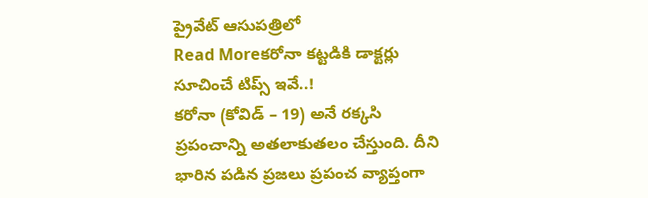ప్రైవేట్ ఆసుపత్రిలో
Read Moreకరోనా కట్టడికి డాక్టర్లు సూచించే టిప్స్ ఇవే..!
కరోనా (కోవిడ్ – 19) అనే రక్కసి ప్రపంచాన్ని అతలాకుతలం చేస్తుంది. దీని భారిన పడిన ప్రజలు ప్రపంచ వ్యాప్తంగా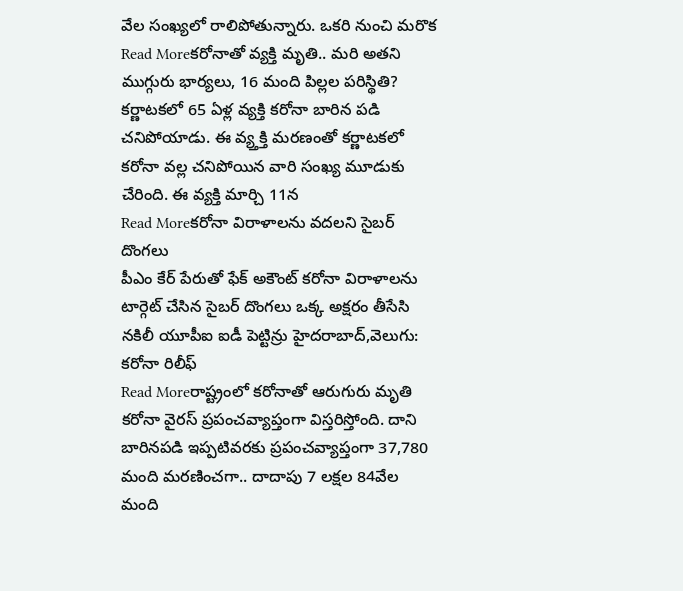వేల సంఖ్యలో రాలిపోతున్నారు. ఒకరి నుంచి మరొక
Read Moreకరోనాతో వ్యక్తి మృతి.. మరి అతని ముగ్గురు భార్యలు, 16 మంది పిల్లల పరిస్థితి?
కర్ణాటకలో 65 ఏళ్ల వ్యక్తి కరోనా బారిన పడి చనిపోయాడు. ఈ వ్య్తక్తి మరణంతో కర్ణాటకలో కరోనా వల్ల చనిపోయిన వారి సంఖ్య మూడుకు చేరింది. ఈ వ్యక్తి మార్చి 11న
Read Moreకరోనా విరాళాలను వదలని సైబర్ దొంగలు
పీఎం కేర్ పేరుతో ఫేక్ అకౌంట్ కరోనా విరాళాలను టార్గెట్ చేసిన సైబర్ దొంగలు ఒక్క అక్షరం తీసేసి నకిలీ యూపీఐ ఐడీ పెట్టిన్రు హైదరాబాద్,వెలుగు: కరోనా రిలీఫ్
Read Moreరాష్ట్రంలో కరోనాతో ఆరుగురు మృతి
కరోనా వైరస్ ప్రపంచవ్యాప్తంగా విస్తరిస్తోంది. దాని బారినపడి ఇప్పటివరకు ప్రపంచవ్యాప్తంగా 37,780 మంది మరణించగా.. దాదాపు 7 లక్షల 84వేల మంది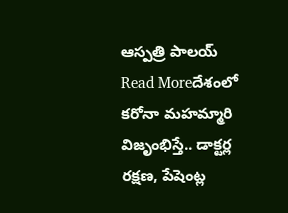ఆస్పత్రి పాలయ్
Read Moreదేశంలో కరోనా మహమ్మారి విజృంభిస్తే.. డాక్టర్ల రక్షణ, పేషెంట్ల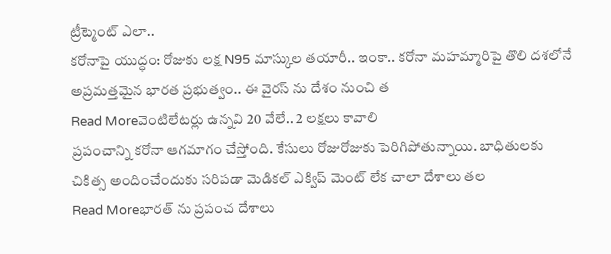ట్రీట్మెంట్ ఎలా..
కరోనాపై యుద్ధం: రోజుకు లక్ష N95 మాస్కుల తయారీ.. ఇంకా.. కరోనా మహమ్మారిపై తొలి దశలోనే అప్రమత్తమైన భారత ప్రభుత్వం.. ఈ వైరస్ ను దేశం నుంచి త
Read Moreవెంటిలేటర్లు ఉన్నవి 20 వేలే.. 2 లక్షలు కావాలి
ప్రపంచాన్ని కరోనా ఆగమాగం చేస్తోంది. కేసులు రోజురోజుకు పెరిగిపోతున్నాయి. బాధితులకు చికిత్స అందించేందుకు సరిపడా మెడికల్ ఎక్విప్ మెంట్ లేక చాలా దేశాలు తల
Read Moreభారత్ ను ప్రపంచ దేశాలు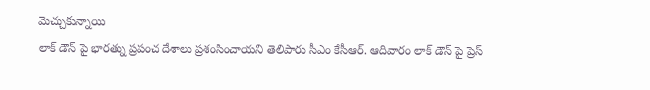మెచ్చుకున్నాయి
లాక్ డౌన్ పై భారత్ను ప్రపంచ దేశాలు ప్రశంసించాయని తెలిపారు సీఎం కేసీఆర్. ఆదివారం లాక్ డౌన్ పై ప్రెస్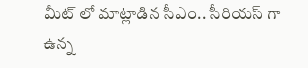మీట్ లో మాట్లాడిన సీఎం.. సీరియస్ గా ఉన్న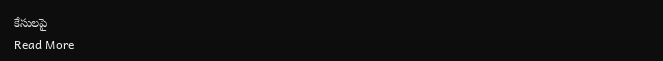కేసులపై
Read More